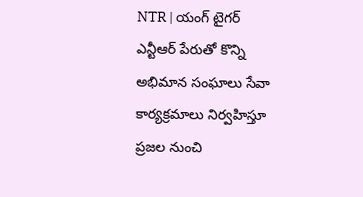NTR | యంగ్ టైగర్ ఎన్టీఆర్ పేరుతో కొన్ని అభిమాన సంఘాలు సేవా కార్యక్రమాలు నిర్వహిస్తూ ప్రజల నుంచి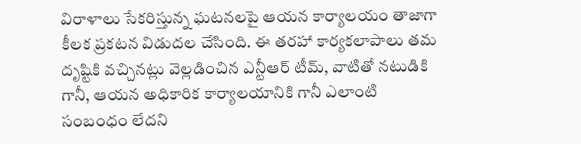విరాళాలు సేకరిస్తున్న ఘటనలపై ఆయన కార్యాలయం తాజాగా కీలక ప్రకటన విడుదల చేసింది. ఈ తరహా కార్యకలాపాలు తమ దృష్టికి వచ్చినట్లు వెల్లడించిన ఎన్టీఆర్ టీమ్, వాటితో నటుడికి గానీ, ఆయన అధికారిక కార్యాలయానికి గానీ ఎలాంటి సంబంధం లేదని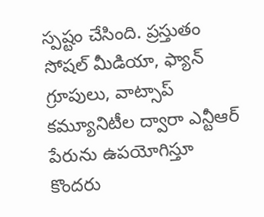స్పష్టం చేసింది. ప్రస్తుతం సోషల్ మీడియా, ఫ్యాన్ గ్రూపులు, వాట్సాప్ కమ్యూనిటీల ద్వారా ఎన్టీఆర్ పేరును ఉపయోగిస్తూ కొందరు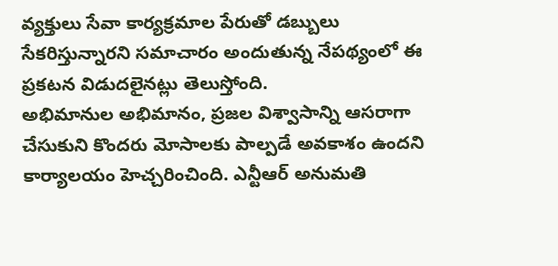వ్యక్తులు సేవా కార్యక్రమాల పేరుతో డబ్బులు సేకరిస్తున్నారని సమాచారం అందుతున్న నేపథ్యంలో ఈ ప్రకటన విడుదలైనట్లు తెలుస్తోంది.
అభిమానుల అభిమానం, ప్రజల విశ్వాసాన్ని ఆసరాగా చేసుకుని కొందరు మోసాలకు పాల్పడే అవకాశం ఉందని కార్యాలయం హెచ్చరించింది. ఎన్టీఆర్ అనుమతి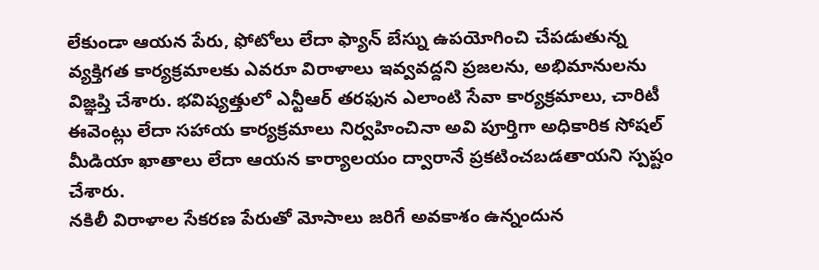లేకుండా ఆయన పేరు, ఫోటోలు లేదా ఫ్యాన్ బేస్ను ఉపయోగించి చేపడుతున్న వ్యక్తిగత కార్యక్రమాలకు ఎవరూ విరాళాలు ఇవ్వవద్దని ప్రజలను, అభిమానులను విజ్ఞప్తి చేశారు. భవిష్యత్తులో ఎన్టీఆర్ తరఫున ఎలాంటి సేవా కార్యక్రమాలు, చారిటీ ఈవెంట్లు లేదా సహాయ కార్యక్రమాలు నిర్వహించినా అవి పూర్తిగా అధికారిక సోషల్ మీడియా ఖాతాలు లేదా ఆయన కార్యాలయం ద్వారానే ప్రకటించబడతాయని స్పష్టం చేశారు.
నకిలీ విరాళాల సేకరణ పేరుతో మోసాలు జరిగే అవకాశం ఉన్నందున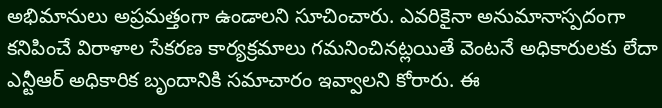అభిమానులు అప్రమత్తంగా ఉండాలని సూచించారు. ఎవరికైనా అనుమానాస్పదంగా కనిపించే విరాళాల సేకరణ కార్యక్రమాలు గమనించినట్లయితే వెంటనే అధికారులకు లేదా ఎన్టీఆర్ అధికారిక బృందానికి సమాచారం ఇవ్వాలని కోరారు. ఈ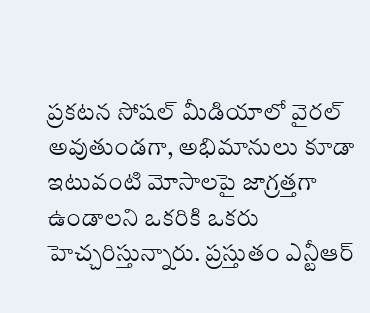ప్రకటన సోషల్ మీడియాలో వైరల్ అవుతుండగా, అభిమానులు కూడా ఇటువంటి మోసాలపై జాగ్రత్తగా ఉండాలని ఒకరికి ఒకరు హెచ్చరిస్తున్నారు. ప్రస్తుతం ఎన్టీఆర్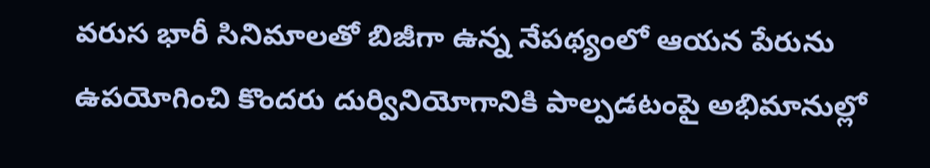వరుస భారీ సినిమాలతో బిజీగా ఉన్న నేపథ్యంలో ఆయన పేరును ఉపయోగించి కొందరు దుర్వినియోగానికి పాల్పడటంపై అభిమానుల్లో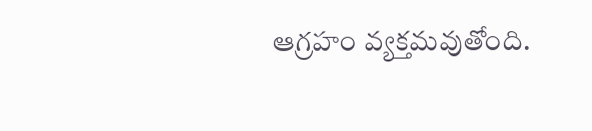ఆగ్రహం వ్యక్తమవుతోంది.